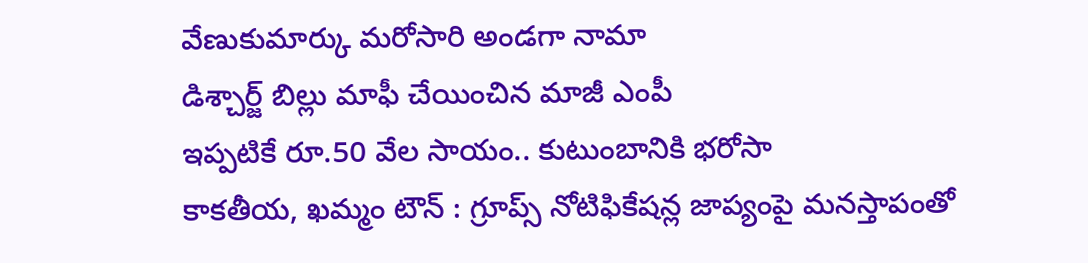వేణుకుమార్కు మరోసారి అండగా నామా
డిశ్చార్జ్ బిల్లు మాఫీ చేయించిన మాజీ ఎంపీ
ఇప్పటికే రూ.50 వేల సాయం.. కుటుంబానికి భరోసా
కాకతీయ, ఖమ్మం టౌన్ : గ్రూప్స్ నోటిఫికేషన్ల జాప్యంపై మనస్తాపంతో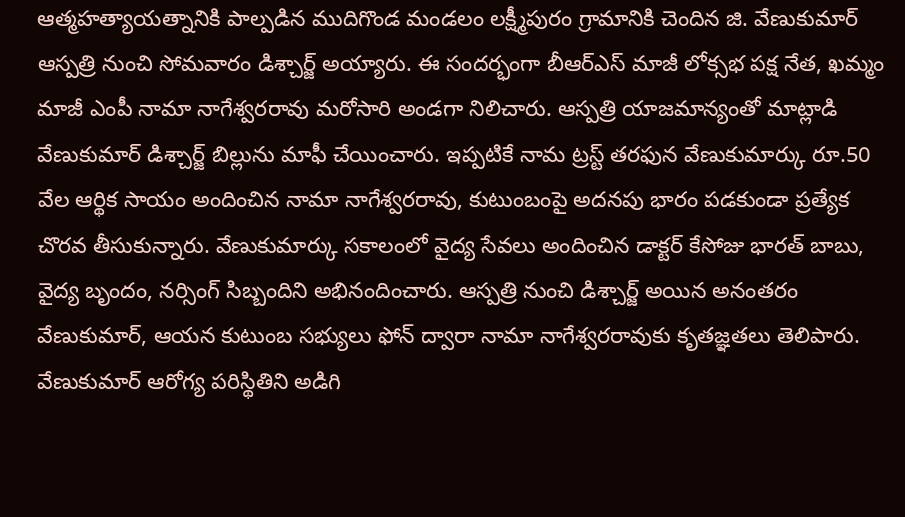ఆత్మహత్యాయత్నానికి పాల్పడిన ముదిగొండ మండలం లక్ష్మీపురం గ్రామానికి చెందిన జి. వేణుకుమార్ ఆస్పత్రి నుంచి సోమవారం డిశ్చార్జ్ అయ్యారు. ఈ సందర్భంగా బీఆర్ఎస్ మాజీ లోక్సభ పక్ష నేత, ఖమ్మం మాజీ ఎంపీ నామా నాగేశ్వరరావు మరోసారి అండగా నిలిచారు. ఆస్పత్రి యాజమాన్యంతో మాట్లాడి వేణుకుమార్ డిశ్చార్జ్ బిల్లును మాఫీ చేయించారు. ఇప్పటికే నామ ట్రస్ట్ తరఫున వేణుకుమార్కు రూ.50 వేల ఆర్థిక సాయం అందించిన నామా నాగేశ్వరరావు, కుటుంబంపై అదనపు భారం పడకుండా ప్రత్యేక చొరవ తీసుకున్నారు. వేణుకుమార్కు సకాలంలో వైద్య సేవలు అందించిన డాక్టర్ కేసోజు భారత్ బాబు, వైద్య బృందం, నర్సింగ్ సిబ్బందిని అభినందించారు. ఆస్పత్రి నుంచి డిశ్చార్జ్ అయిన అనంతరం వేణుకుమార్, ఆయన కుటుంబ సభ్యులు ఫోన్ ద్వారా నామా నాగేశ్వరరావుకు కృతజ్ఞతలు తెలిపారు. వేణుకుమార్ ఆరోగ్య పరిస్థితిని అడిగి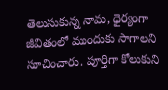తెలుసుకున్న నామ, ధైర్యంగా జీవితంలో ముందుకు సాగాలని సూచించారు. పూర్తిగా కోలుకుని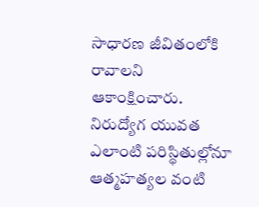సాధారణ జీవితంలోకి రావాలని ఆకాంక్షించారు. నిరుద్యోగ యువత ఎలాంటి పరిస్థితుల్లోనూ ఆత్మహత్యల వంటి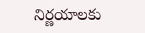నిర్ణయాలకు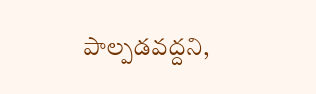పాల్పడవద్దని,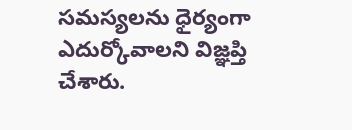సమస్యలను ధైర్యంగా ఎదుర్కోవాలని విజ్ఞప్తి చేశారు.